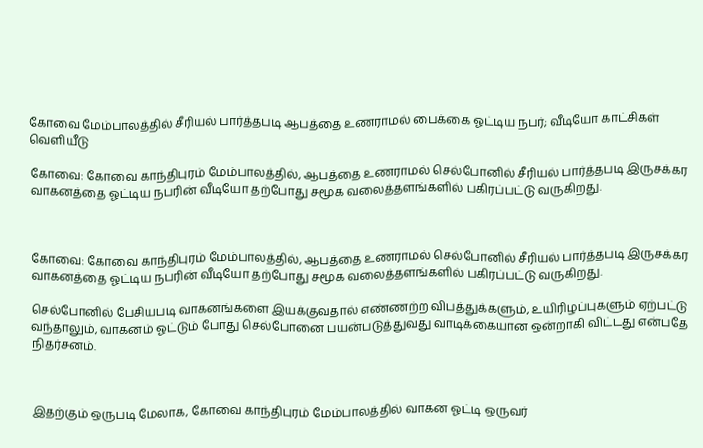கோவை மேம்பாலத்தில் சீரியல் பார்த்தபடி ஆபத்தை உணராமல் பைக்கை ஓட்டிய நபர்; வீடியோ காட்சிகள் வெளியீடு

கோவை: கோவை காந்திபுரம் மேம்பாலத்தில், ஆபத்தை உணராமல் செல்போனில் சீரியல் பார்த்தபடி இருசக்கர வாகனத்தை ஓட்டிய நபரின் வீடியோ தற்போது சமூக வலைத்தளங்களில் பகிரப்பட்டு வருகிறது.



கோவை: கோவை காந்திபுரம் மேம்பாலத்தில், ஆபத்தை உணராமல் செல்போனில் சீரியல் பார்த்தபடி இருசக்கர வாகனத்தை ஓட்டிய நபரின் வீடியோ தற்போது சமூக வலைத்தளங்களில் பகிரப்பட்டு வருகிறது.

செல்போனில் பேசியபடி வாகனங்களை இயக்குவதால் எண்ணற்ற விபத்துக்களும், உயிரிழப்புகளும் ஏற்பட்டு வந்தாலும், வாகனம் ஓட்டும் போது செல்போனை பயன்படுத்துவது வாடிக்கையான ஒன்றாகி விட்டது என்பதே நிதர்சனம்.



இதற்கும் ஒருபடி மேலாக, கோவை காந்திபுரம் மேம்பாலத்தில் வாகன ஓட்டி ஒருவர்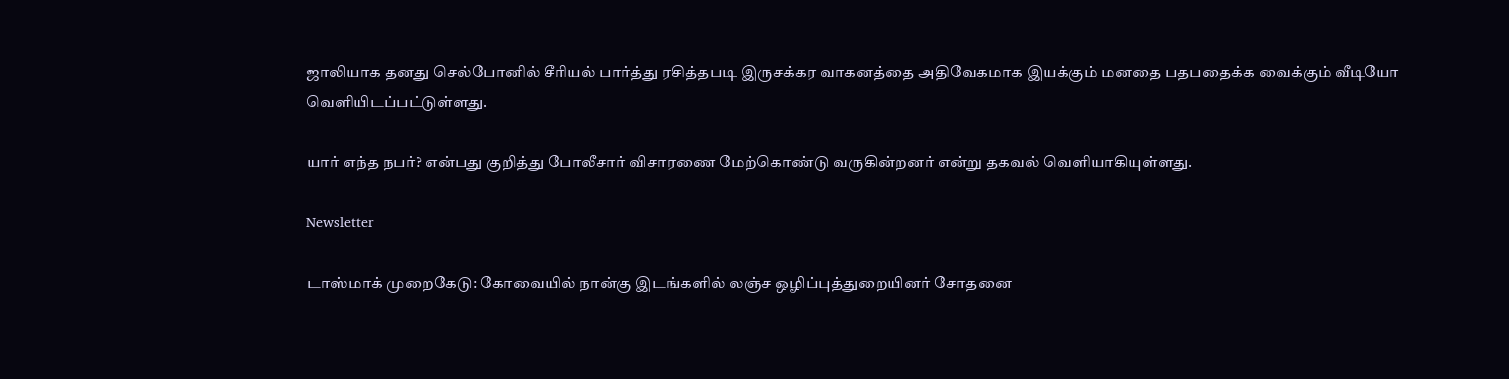ஜாலியாக தனது செல்போனில் சீரியல் பார்த்து ரசித்தபடி இருசக்கர வாகனத்தை அதிவேகமாக இயக்கும் மனதை பதபதைக்க வைக்கும் வீடியோ வெளியிடப்பட்டுள்ளது.

யார் எந்த நபர்? என்பது குறித்து போலீசார் விசாரணை மேற்கொண்டு வருகின்றனர் என்று தகவல் வெளியாகியுள்ளது.

Newsletter

டாஸ்மாக் முறைகேடு: கோவையில் நான்கு இடங்களில் லஞ்ச ஒழிப்புத்துறையினர் சோதனை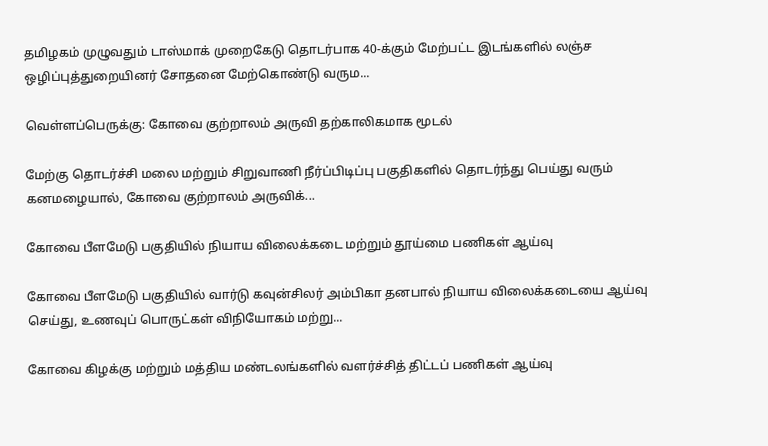தமிழகம் முழுவதும் டாஸ்மாக் முறைகேடு தொடர்பாக 40-க்கும் மேற்பட்ட இடங்களில் லஞ்ச ஒழிப்புத்துறையினர் சோதனை மேற்கொண்டு வரும...

வெள்ளப்பெருக்கு: கோவை குற்றாலம் அருவி தற்காலிகமாக மூடல்

மேற்கு தொடர்ச்சி மலை மற்றும் சிறுவாணி நீர்ப்பிடிப்பு பகுதிகளில் தொடர்ந்து பெய்து வரும் கனமழையால், கோவை குற்றாலம் அருவிக்...

கோவை பீளமேடு பகுதியில் நியாய விலைக்கடை மற்றும் தூய்மை பணிகள் ஆய்வு

கோவை பீளமேடு பகுதியில் வார்டு கவுன்சிலர் அம்பிகா தனபால் நியாய விலைக்கடையை ஆய்வு செய்து, உணவுப் பொருட்கள் விநியோகம் மற்று...

கோவை கிழக்கு மற்றும் மத்திய மண்டலங்களில் வளர்ச்சித் திட்டப் பணிகள் ஆய்வு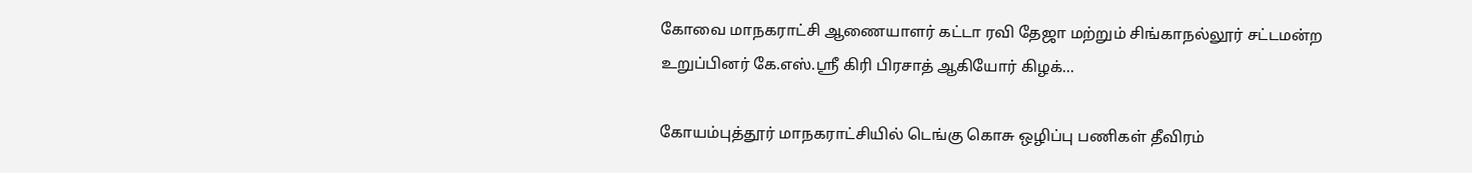கோவை மாநகராட்சி ஆணையாளர் கட்டா ரவி தேஜா மற்றும் சிங்காநல்லூர் சட்டமன்ற உறுப்பினர் கே.எஸ்.ஸ்ரீ கிரி பிரசாத் ஆகியோர் கிழக்...

கோயம்புத்தூர் மாநகராட்சியில் டெங்கு கொசு ஒழிப்பு பணிகள் தீவிரம்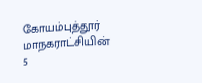கோயம்புத்தூர் மாநகராட்சியின் 5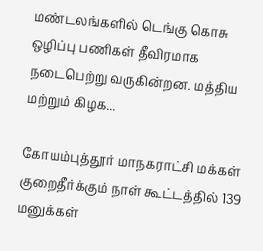மண்டலங்களில் டெங்கு கொசு ஒழிப்பு பணிகள் தீவிரமாக நடைபெற்று வருகின்றன. மத்திய மற்றும் கிழக...

கோயம்புத்தூர் மாநகராட்சி மக்கள் குறைதீர்க்கும் நாள் கூட்டத்தில் 139 மனுக்கள்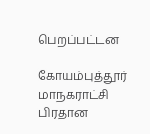பெறப்பட்டன

கோயம்புத்தூர் மாநகராட்சி பிரதான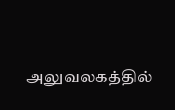அலுவலகத்தில்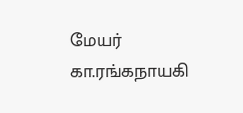மேயர் கா.ரங்கநாயகி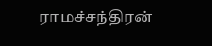ராமச்சந்திரன்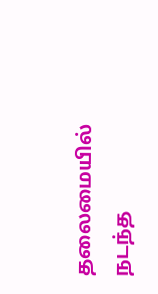தலைமையில் நடந்த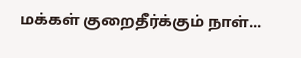மக்கள் குறைதீர்க்கும் நாள்...